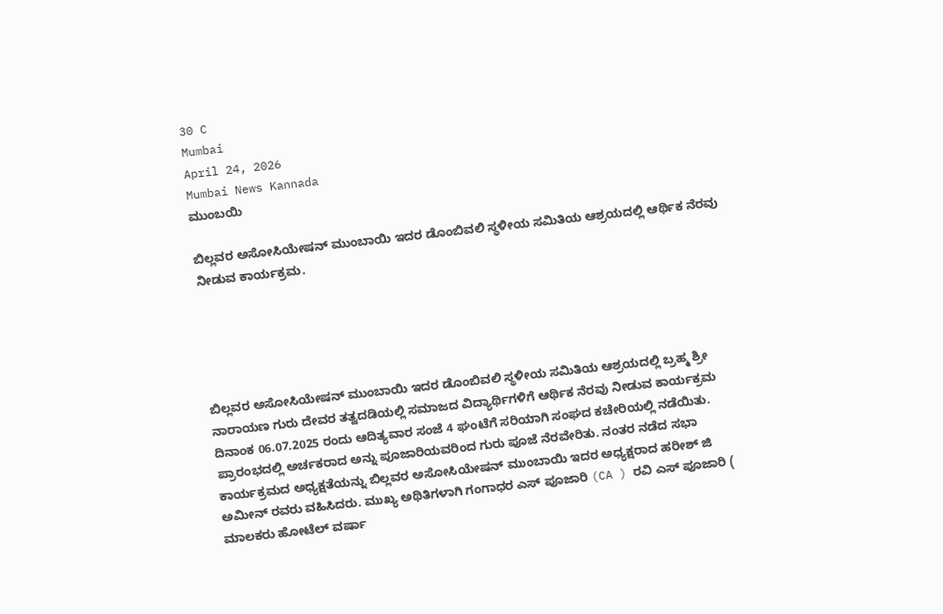30 C
Mumbai
April 24, 2026
Mumbai News Kannada
ಮುಂಬಯಿ

ಬಿಲ್ಲವರ ಅಸೋಸಿಯೇಷನ್ ಮುಂಬಾಯಿ ಇದರ ಡೊಂಬಿವಲಿ ಸ್ಥಳೀಯ ಸಮಿತಿಯ ಆಶ್ರಯದಲ್ಲಿ ಆರ್ಥಿಕ ನೆರವು ನೀಡುವ ಕಾರ್ಯಕ್ರಮ.





ಬಿಲ್ಲವರ ಅಸೋಸಿಯೇಷನ್ ಮುಂಬಾಯಿ ಇದರ ಡೊಂಬಿವಲಿ ಸ್ಥಳೀಯ ಸಮಿತಿಯ ಆಶ್ರಯದಲ್ಲಿ ಬ್ರಹ್ಮ ಶ್ರೀ ನಾರಾಯಣ ಗುರು ದೇವರ ತತ್ವದಡಿಯಲ್ಲಿ ಸಮಾಜದ ವಿದ್ಯಾರ್ಥಿಗಳಿಗೆ ಆರ್ಥಿಕ ನೆರವು ನೀಡುವ ಕಾರ್ಯಕ್ರಮ ದಿನಾಂಕ 06.07.2025 ರಂದು ಆದಿತ್ಯವಾರ ಸಂಜೆ 4 ಘಂಟೆಗೆ ಸರಿಯಾಗಿ ಸಂಘದ ಕಚೇರಿಯಲ್ಲಿ ನಡೆಯಿತು.
ಪ್ರಾರಂಭದಲ್ಲಿ ಅರ್ಚಕರಾದ ಅನ್ನು ಪೂಜಾರಿಯವರಿಂದ ಗುರು ಪೂಜೆ ನೆರವೇರಿತು. ನಂತರ ನಡೆದ ಸಭಾ ಕಾರ್ಯಕ್ರಮದ ಅಧ್ಯಕ್ಷತೆಯನ್ನು ಬಿಲ್ಲವರ ಅಸೋಸಿಯೇಷನ್ ಮುಂಬಾಯಿ ಇದರ ಅಧ್ಯಕ್ಷರಾದ ಹರೀಶ್ ಜಿ ಅಮೀನ್ ರವರು ವಹಿಸಿದರು. ಮುಖ್ಯ ಅಥಿತಿಗಳಾಗಿ ಗಂಗಾಧರ ಎಸ್ ಪೂಜಾರಿ (CA ) ರವಿ ಎಸ್ ಪೂಜಾರಿ ( ಮಾಲಕರು ಹೋಟೆಲ್ ವರ್ಷಾ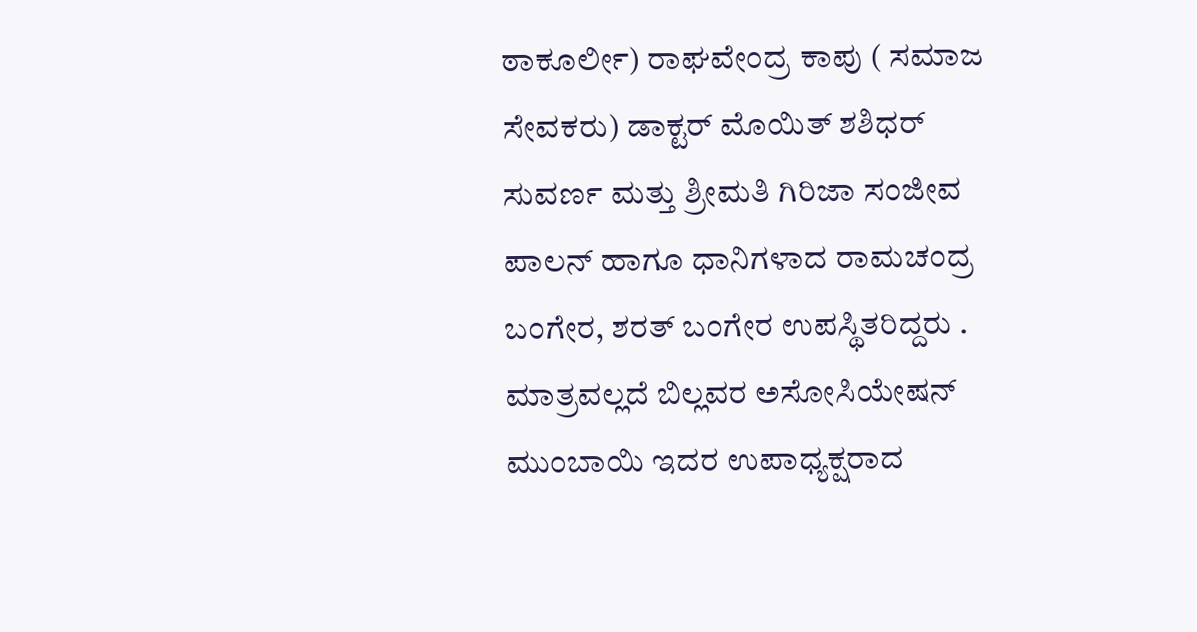ಠಾಕೂರ್ಲೀ) ರಾಘವೇಂದ್ರ ಕಾಪು ( ಸಮಾಜ ಸೇವಕರು) ಡಾಕ್ಟರ್ ಮೊಯಿತ್ ಶಶಿಧರ್ ಸುವರ್ಣ ಮತ್ತು ಶ್ರೀಮತಿ ಗಿರಿಜಾ ಸಂಜೀವ ಪಾಲನ್ ಹಾಗೂ ಧಾನಿಗಳಾದ ರಾಮಚಂದ್ರ ಬಂಗೇರ, ಶರತ್ ಬಂಗೇರ ಉಪಸ್ಥಿತರಿದ್ದರು . ಮಾತ್ರವಲ್ಲದೆ ಬಿಲ್ಲವರ ಅಸೋಸಿಯೇಷನ್ ಮುಂಬಾಯಿ ಇದರ ಉಪಾಧ್ಯಕ್ಷರಾದ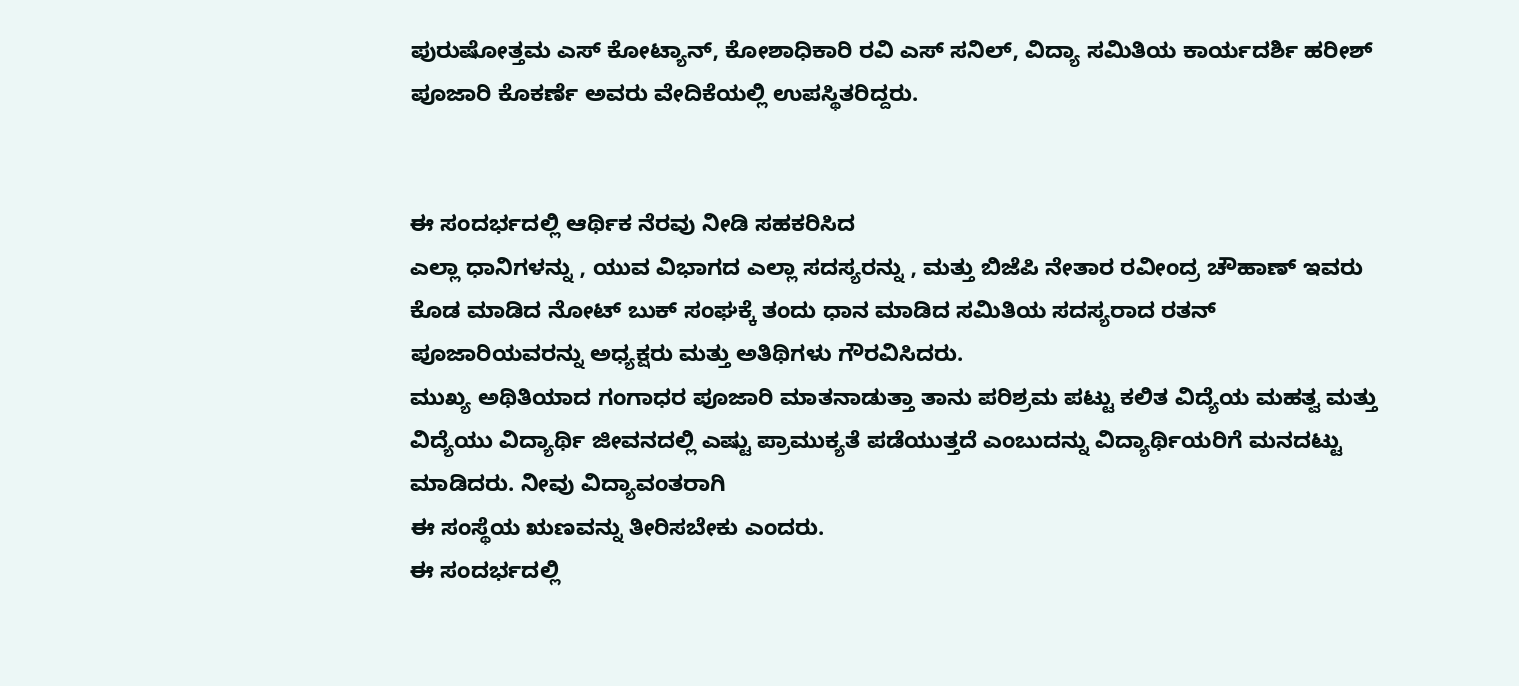ಪುರುಷೋತ್ತಮ ಎಸ್ ಕೋಟ್ಯಾನ್, ಕೋಶಾಧಿಕಾರಿ ರವಿ ಎಸ್ ಸನಿಲ್, ವಿದ್ಯಾ ಸಮಿತಿಯ ಕಾರ್ಯದರ್ಶಿ ಹರೀಶ್ ಪೂಜಾರಿ ಕೊಕರ್ಣೆ ಅವರು ವೇದಿಕೆಯಲ್ಲಿ ಉಪಸ್ಥಿತರಿದ್ದರು.


ಈ ಸಂದರ್ಭದಲ್ಲಿ ಆರ್ಥಿಕ ನೆರವು ನೀಡಿ ಸಹಕರಿಸಿದ
ಎಲ್ಲಾ ಧಾನಿಗಳನ್ನು , ಯುವ ವಿಭಾಗದ ಎಲ್ಲಾ ಸದಸ್ಯರನ್ನು , ಮತ್ತು ಬಿಜೆಪಿ ನೇತಾರ ರವೀಂದ್ರ ಚೌಹಾಣ್ ಇವರು ಕೊಡ ಮಾಡಿದ ನೋಟ್ ಬುಕ್ ಸಂಘಕ್ಕೆ ತಂದು ಧಾನ ಮಾಡಿದ ಸಮಿತಿಯ ಸದಸ್ಯರಾದ ರತನ್ ಪೂಜಾರಿಯವರನ್ನು ಅಧ್ಯಕ್ಷರು ಮತ್ತು ಅತಿಥಿಗಳು ಗೌರವಿಸಿದರು.
ಮುಖ್ಯ ಅಥಿತಿಯಾದ ಗಂಗಾಧರ ಪೂಜಾರಿ ಮಾತನಾಡುತ್ತಾ ತಾನು ಪರಿಶ್ರಮ ಪಟ್ಟು ಕಲಿತ ವಿದ್ಯೆಯ ಮಹತ್ವ ಮತ್ತು ವಿದ್ಯೆಯು ವಿದ್ಯಾರ್ಥಿ ಜೀವನದಲ್ಲಿ ಎಷ್ಟು ಪ್ರಾಮುಕ್ಯತೆ ಪಡೆಯುತ್ತದೆ ಎಂಬುದನ್ನು ವಿದ್ಯಾರ್ಥಿಯರಿಗೆ ಮನದಟ್ಟು ಮಾಡಿದರು. ನೀವು ವಿದ್ಯಾವಂತರಾಗಿ
ಈ ಸಂಸ್ಥೆಯ ಋಣವನ್ನು ತೀರಿಸಬೇಕು ಎಂದರು.
ಈ ಸಂದರ್ಭದಲ್ಲಿ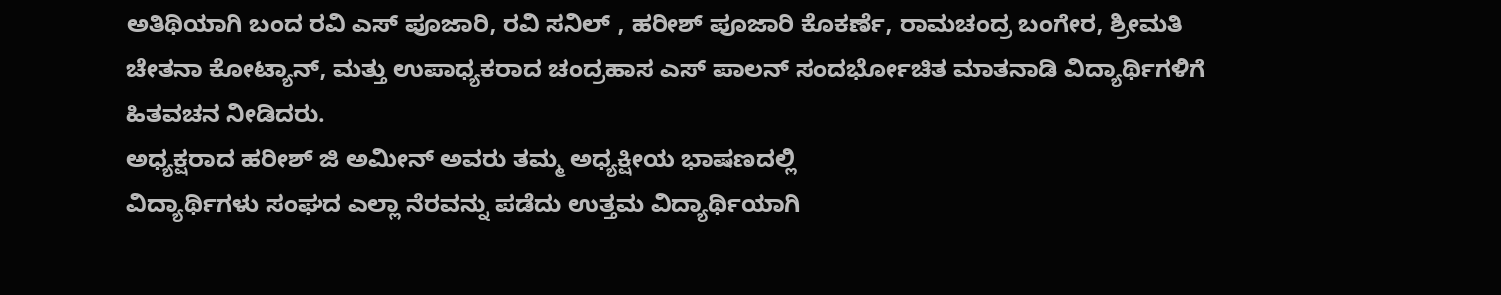ಅತಿಥಿಯಾಗಿ ಬಂದ ರವಿ ಎಸ್ ಪೂಜಾರಿ, ರವಿ ಸನಿಲ್ , ಹರೀಶ್ ಪೂಜಾರಿ ಕೊಕರ್ಣೆ, ರಾಮಚಂದ್ರ ಬಂಗೇರ, ಶ್ರೀಮತಿ ಚೇತನಾ ಕೋಟ್ಯಾನ್, ಮತ್ತು ಉಪಾಧ್ಯಕರಾದ ಚಂದ್ರಹಾಸ ಎಸ್ ಪಾಲನ್ ಸಂದರ್ಭೋಚಿತ ಮಾತನಾಡಿ ವಿದ್ಯಾರ್ಥಿಗಳಿಗೆ ಹಿತವಚನ ನೀಡಿದರು.
ಅಧ್ಯಕ್ಷರಾದ ಹರೀಶ್ ಜಿ ಅಮೀನ್ ಅವರು ತಮ್ಮ ಅಧ್ಯಕ್ಷೀಯ ಭಾಷಣದಲ್ಲಿ
ವಿದ್ಯಾರ್ಥಿಗಳು ಸಂಘದ ಎಲ್ಲಾ ನೆರವನ್ನು ಪಡೆದು ಉತ್ತಮ ವಿದ್ಯಾರ್ಥಿಯಾಗಿ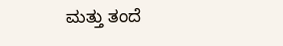ಮತ್ತು ತಂದೆ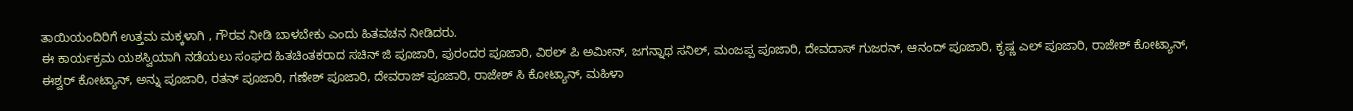ತಾಯಿಯಂದಿರಿಗೆ ಉತ್ತಮ ಮಕ್ಕಳಾಗಿ , ಗೌರವ ನೀಡಿ ಬಾಳಬೇಕು ಎಂದು ಹಿತವಚನ ನೀಡಿದರು.
ಈ ಕಾರ್ಯಕ್ರಮ ಯಶಸ್ವಿಯಾಗಿ ನಡೆಯಲು ಸಂಘದ ಹಿತಚಿಂತಕರಾದ ಸಚಿನ್ ಜಿ ಪೂಜಾರಿ, ಪುರಂದರ ಪೂಜಾರಿ, ವಿಠಲ್ ಪಿ ಅಮೀನ್, ಜಗನ್ನಾಥ ಸನಿಲ್, ಮಂಜಪ್ಪ ಪೂಜಾರಿ, ದೇವದಾಸ್ ಗುಜರನ್, ಆನಂದ್ ಪೂಜಾರಿ, ಕೃಷ್ಣ ಎಲ್ ಪೂಜಾರಿ, ರಾಜೇಶ್ ಕೋಟ್ಯಾನ್, ಈಶ್ವರ್ ಕೋಟ್ಯಾನ್, ಅನ್ನು ಪೂಜಾರಿ, ರತನ್ ಪೂಜಾರಿ, ಗಣೇಶ್ ಪೂಜಾರಿ, ದೇವರಾಜ್ ಪೂಜಾರಿ, ರಾಜೇಶ್ ಸಿ ಕೋಟ್ಯಾನ್, ಮಹಿಳಾ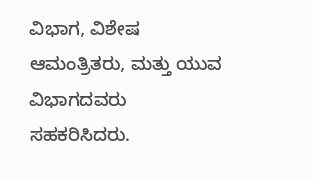ವಿಭಾಗ, ವಿಶೇಷ ಆಮಂತ್ರಿತರು, ಮತ್ತು ಯುವ ವಿಭಾಗದವರು ಸಹಕರಿಸಿದರು.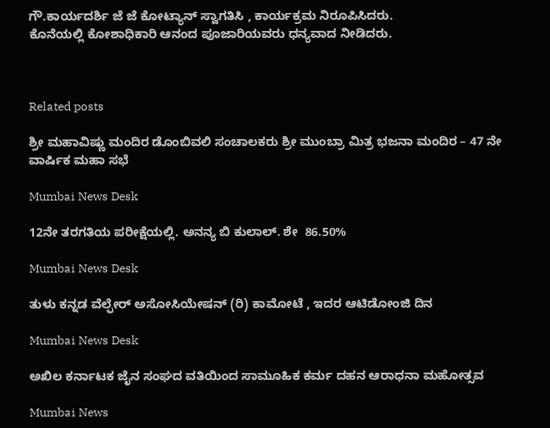ಗೌ.ಕಾರ್ಯದರ್ಶಿ ಜೆ ಜೆ ಕೋಟ್ಯಾನ್ ಸ್ವಾಗತಿಸಿ , ಕಾರ್ಯಕ್ರಮ ನಿರೂಪಿಸಿದರು.
ಕೊನೆಯಲ್ಲಿ ಕೋಶಾಧಿಕಾರಿ ಆನಂದ ಪೂಜಾರಿಯವರು ಧನ್ಯವಾದ ನೀಡಿದರು.



Related posts

ಶ್ರೀ ಮಹಾವಿಷ್ಣು ಮಂದಿರ ಡೊಂಬಿವಲಿ ಸಂಚಾಲಕರು ಶ್ರೀ ಮುಂಬ್ರಾ ಮಿತ್ರ ಭಜನಾ ಮಂದಿರ – 47 ನೇ ವಾರ್ಷಿಕ ಮಹಾ ಸಭೆ

Mumbai News Desk

12ನೇ ತರಗತಿಯ ಪರೀಕ್ಷೆಯಲ್ಲಿ. ಅನನ್ಯ ಬಿ ಕುಲಾಲ್. ಶೇ  86.50%

Mumbai News Desk

ತುಳು ಕನ್ನಡ ವೆಲ್ಫೇರ್ ಅಸೋಸಿಯೇಷನ್ (ರಿ) ಕಾಮೋಟೆ , ಇದರ ಆಟಿಡೋಂಜಿ ದಿನ

Mumbai News Desk

ಅಖಿಲ ಕರ್ನಾಟಕ ಜೈನ ಸಂಘದ ವತಿಯಿಂದ ಸಾಮೂಹಿಕ ಕರ್ಮ ದಹನ ಆರಾಧನಾ ಮಹೋತ್ಸವ

Mumbai News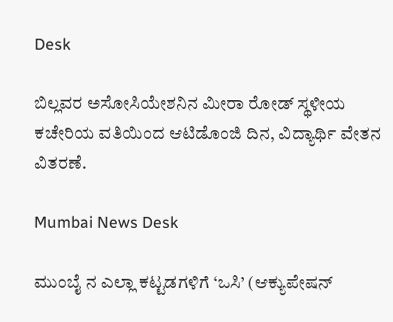Desk

ಬಿಲ್ಲವರ ಅಸೋಸಿಯೇಶನಿನ ಮೀರಾ ರೋಡ್ ಸ್ಥಳೀಯ ಕಚೇರಿಯ ವತಿಯಿಂದ ಆಟಿಡೊಂಜಿ ದಿನ, ವಿದ್ಯಾರ್ಥಿ ವೇತನ ವಿತರಣೆ.

Mumbai News Desk

ಮುಂಬೈ ನ ಎಲ್ಲಾ ಕಟ್ಟಡಗಳಿಗೆ ‘ಒಸಿ’ (ಆಕ್ಯುಪೇಷನ್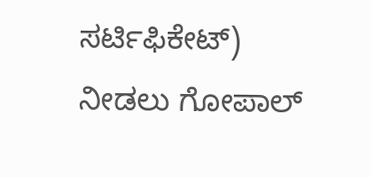ಸರ್ಟಿಫಿಕೇಟ್) ನೀಡಲು ಗೋಪಾಲ್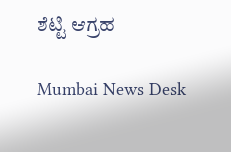ಶೆಟ್ಟಿ ಆಗ್ರಹ

Mumbai News Desk